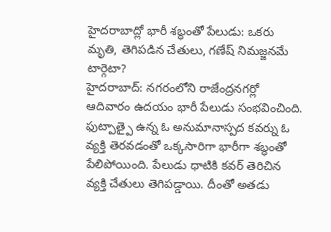హైదరాబాద్లో భారీ శబ్ధంతో పేలుడు: ఒకరు మృతి, తెగిపడిన చేతులు, గణేష్ నిమజ్జనమే టార్గెటా?
హైదరాబాద్: నగరంలోని రాజేంద్రనగర్లో ఆదివారం ఉదయం భారీ పేలుడు సంభవించింది. ఫుట్పాత్పై ఉన్న ఓ అనుమానాస్పద కవర్ను ఓ వ్యక్తి తెరవడంతో ఒక్కసారిగా భారీగా శబ్ధంతో పేలిపోయింది. పేలుడు ధాటికి కవర్ తెరిచిన వ్యక్తి చేతులు తెగిపడ్డాయి. దీంతో అతడు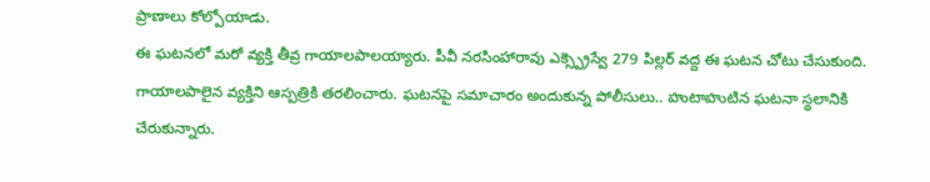ప్రాణాలు కోల్పోయాడు.
ఈ ఘటనలో మరో వ్యక్తి తీవ్ర గాయాలపాలయ్యారు. పీవీ నరసింహారావు ఎక్స్ప్రెస్వే 279 పిల్లర్ వద్ద ఈ ఘటన చోటు చేసుకుంది. గాయాలపాలైన వ్యక్తిని ఆస్పత్రికి తరలించారు. ఘటనపై సమాచారం అందుకున్న పోలీసులు.. హుటాహుటిన ఘటనా స్థలానికి చేరుకున్నారు.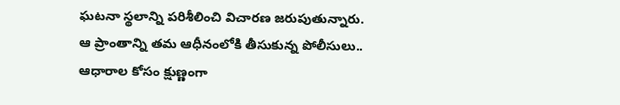ఘటనా స్థలాన్ని పరిశీలించి విచారణ జరుపుతున్నారు. ఆ ప్రాంతాన్ని తమ ఆధీనంలోకి తీసుకున్న పోలీసులు.. ఆధారాల కోసం క్షుణ్ణంగా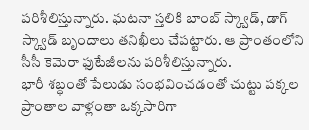పరిశీలిస్తున్నారు. ఘటనా స్తలికి బాంబ్ స్క్వాడ్, డాగ్ స్క్వాడ్ బృందాలు తనిఖీలు చేపట్టారు. ఆ ప్రాంతంలోని సీసీ కెమెరా ఫుటేజీలను పరిశీలిస్తున్నారు.
భారీ శబ్ధంతో పేలుడు సంభవించడంతో చుట్టు పక్కల ప్రాంతాల వాళ్లంతా ఒక్కసారిగా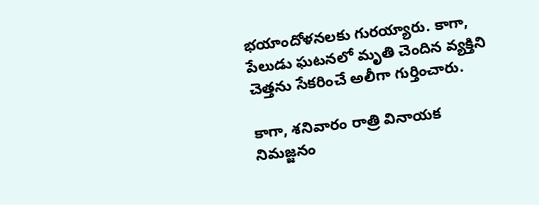భయాందోళనలకు గురయ్యారు. కాగా, పేలుడు ఘటనలో మృతి చెందిన వ్యక్తిని చెత్తను సేకరించే అలీగా గుర్తించారు.

కాగా, శనివారం రాత్రి వినాయక నిమజ్జనం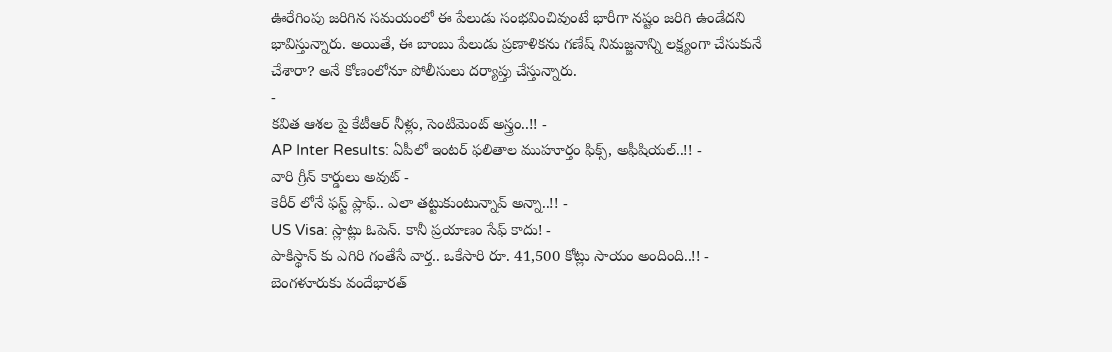ఊరేగింపు జరిగిన సమయంలో ఈ పేలుడు సంభవించివుంటే భారీగా నష్టం జరిగి ఉండేదని భావిస్తున్నారు. అయితే, ఈ బాంబు పేలుడు ప్రణాళికను గణేష్ నిమజ్జనాన్ని లక్ష్యంగా చేసుకునే చేశారా? అనే కోణంలోనూ పోలీసులు దర్యాప్తు చేస్తున్నారు.
-
కవిత ఆశల పై కేటీఆర్ నీళ్లు, సెంటిమెంట్ అస్త్రం..!! -
AP Inter Results: ఏపీలో ఇంటర్ ఫలితాల ముహూర్తం ఫిక్స్, అఫీషియల్..!! -
వారి గ్రీన్ కార్డులు అవుట్ -
కెరీర్ లోనే ఫస్ట్ ప్లాఫ్.. ఎలా తట్టుకుంటున్నావ్ అన్నా..!! -
US Visa: స్లాట్లు ఓపెన్. కానీ ప్రయాణం సేఫ్ కాదు! -
పాకిస్థాన్ కు ఎగిరి గంతేసే వార్త.. ఒకేసారి రూ. 41,500 కోట్లు సాయం అందింది..!! -
బెంగళూరుకు వందేభారత్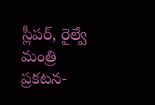స్లీపర్, రైల్వే మంత్రి ప్రకటన-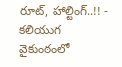రూట్, హాల్టింగ్..!! -
కలియుగ వైకుంఠంలో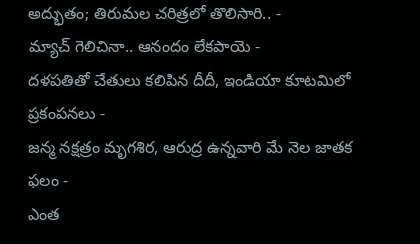అద్భుతం; తిరుమల చరిత్రలో తొలిసారి.. -
మ్యాచ్ గెలిచినా.. ఆనందం లేకపాయె -
దళపతితో చేతులు కలిపిన దీదీ, ఇండియా కూటమిలో ప్రకంపనలు -
జన్మ నక్షత్రం మృగశిర, ఆరుద్ర ఉన్నవారి మే నెల జాతక ఫలం -
ఎంత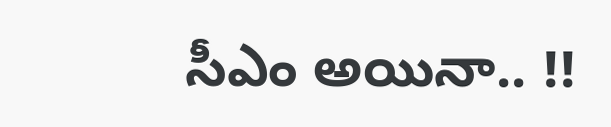సీఎం అయినా.. !!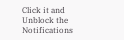Click it and Unblock the Notifications